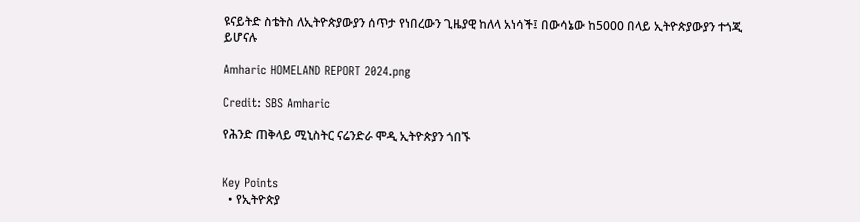ዩናይትድ ስቴትስ ለኢትዮጵያውያን ሰጥታ የነበረውን ጊዜያዊ ከለላ አነሳች፤ በውሳኔው ከ5000 በላይ ኢትዮጵያውያን ተጎጂ ይሆናሉ

Amharic HOMELAND REPORT 2024.png

Credit: SBS Amharic

የሕንድ ጠቅላይ ሚኒስትር ናሬንድራ ሞዲ ኢትዮጵያን ጎበኙ


Key Points
  • የኢትዮጵያ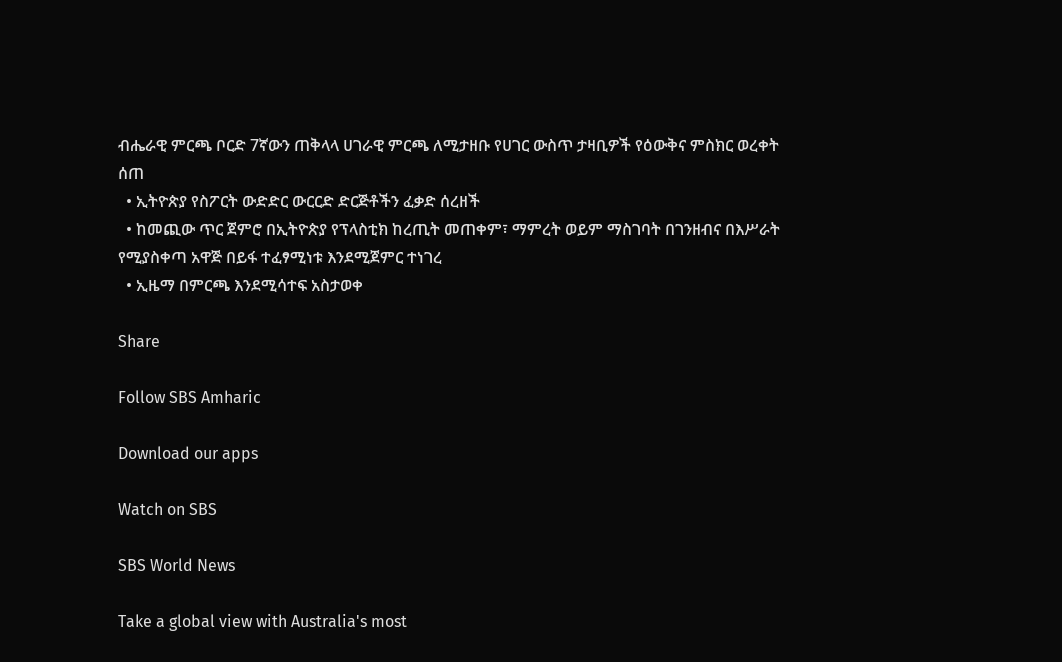ብሔራዊ ምርጫ ቦርድ 7ኛውን ጠቅላላ ሀገራዊ ምርጫ ለሚታዘቡ የሀገር ውስጥ ታዛቢዎች የዕውቅና ምስክር ወረቀት ሰጠ
  • ኢትዮጵያ የስፖርት ውድድር ውርርድ ድርጅቶችን ፈቃድ ሰረዘች
  • ከመጪው ጥር ጀምሮ በኢትዮጵያ የፕላስቲክ ከረጢት መጠቀም፣ ማምረት ወይም ማስገባት በገንዘብና በእሥራት የሚያስቀጣ አዋጅ በይፋ ተፈፃሚነቱ እንደሚጀምር ተነገረ
  • ኢዜማ በምርጫ እንደሚሳተፍ አስታወቀ

Share

Follow SBS Amharic

Download our apps

Watch on SBS

SBS World News

Take a global view with Australia's most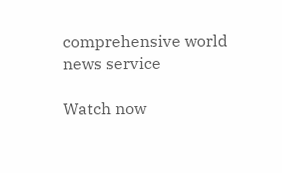comprehensive world news service

Watch now